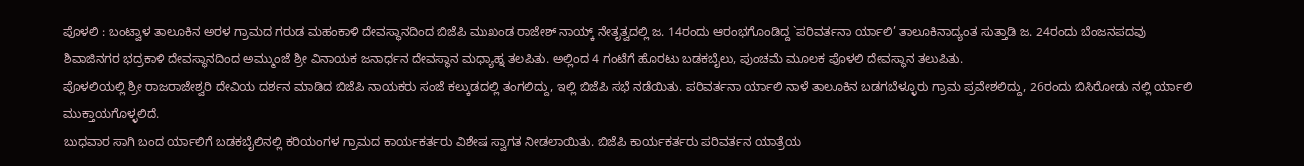ಪೊಳಲಿ : ಬಂಟ್ವಾಳ ತಾಲೂಕಿನ ಅರಳ ಗ್ರಾಮದ ಗರುಡ ಮಹಂಕಾಳಿ ದೇವಸ್ಥಾನದಿಂದ ಬಿಜೆಪಿ ಮುಖಂಡ ರಾಜೇಶ್ ನಾಯ್ಕ್ ನೇತೃತ್ವದಲ್ಲಿ ಜ. 14ರಂದು ಆರಂಭಗೊಂಡಿದ್ದ `ಪರಿವರ್ತನಾ ರ್ಯಾಲಿ’ ತಾಲೂಕಿನಾದ್ಯಂತ ಸುತ್ತಾಡಿ ಜ. 24ರಂದು ಬೆಂಜನಪದವು ಶಿವಾಜಿನಗರ ಭದ್ರಕಾಳಿ ದೇವಸ್ಥಾನದಿಂದ ಅಮ್ಮುಂಜೆ ಶ್ರೀ ವಿನಾಯಕ ಜನಾರ್ಧನ ದೇವಸ್ಥಾನ ಮಧ್ಯಾಹ್ನ ತಲಪಿತು. ಅಲ್ಲಿಂದ 4 ಗಂಟೆಗೆ ಹೊರಟು ಬಡಕಬೈಲು, ಪುಂಚಮೆ ಮೂಲಕ ಪೊಳಲಿ ದೇವಸ್ಥಾನ ತಲುಪಿತು.
ಪೊಳಲಿಯಲ್ಲಿ ಶ್ರೀ ರಾಜರಾಜೇಶ್ವರಿ ದೇವಿಯ ದರ್ಶನ ಮಾಡಿದ ಬಿಜೆಪಿ ನಾಯಕರು ಸಂಜೆ ಕಲ್ಕುಡದಲ್ಲಿ ತಂಗಲಿದ್ದು, ಇಲ್ಲಿ ಬಿಜೆಪಿ ಸಭೆ ನಡೆಯಿತು. ಪರಿವರ್ತನಾ ರ್ಯಾಲಿ ನಾಳೆ ತಾಲೂಕಿನ ಬಡಗಬೆಳ್ಳೂರು ಗ್ರಾಮ ಪ್ರವೇಶಲಿದ್ದು, 26ರಂದು ಬಿಸಿರೋಡು ನಲ್ಲಿ ರ್ಯಾಲಿ ಮುಕ್ತಾಯಗೊಳ್ಳಲಿದೆ.
ಬುಧವಾರ ಸಾಗಿ ಬಂದ ರ್ಯಾಲಿಗೆ ಬಡಕಬೈಲಿನಲ್ಲಿ ಕರಿಯಂಗಳ ಗ್ರಾಮದ ಕಾರ್ಯಕರ್ತರು ವಿಶೇಷ ಸ್ವಾಗತ ನೀಡಲಾಯಿತು. ಬಿಜೆಪಿ ಕಾರ್ಯಕರ್ತರು ಪರಿವರ್ತನ ಯಾತ್ರೆಯ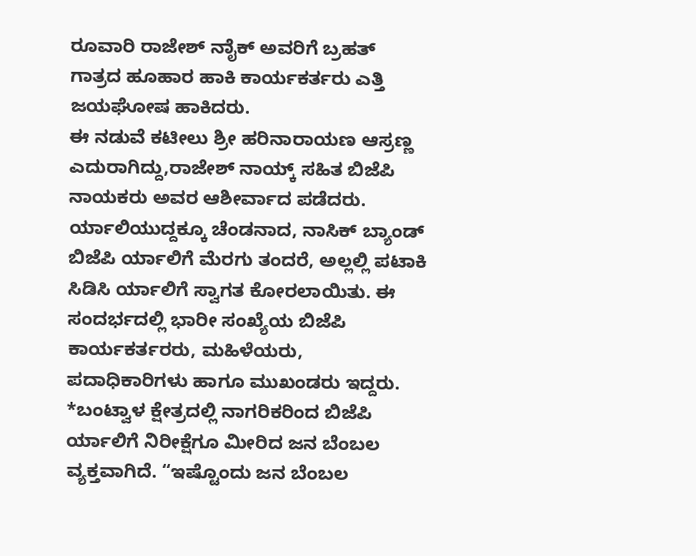ರೂವಾರಿ ರಾಜೇಶ್ ನಾೈಕ್ ಅವರಿಗೆ ಬ್ರಹತ್ ಗಾತ್ರದ ಹೂಹಾರ ಹಾಕಿ ಕಾರ್ಯಕರ್ತರು ಎತ್ತಿ ಜಯಘೋಷ ಹಾಕಿದರು.
ಈ ನಡುವೆ ಕಟೀಲು ಶ್ರೀ ಹರಿನಾರಾಯಣ ಆಸ್ರಣ್ಣ ಎದುರಾಗಿದ್ದು,ರಾಜೇಶ್ ನಾಯ್ಕ್ ಸಹಿತ ಬಿಜೆಪಿ ನಾಯಕರು ಅವರ ಆಶೀರ್ವಾದ ಪಡೆದರು. ರ್ಯಾಲಿಯುದ್ದಕ್ಕೂ ಚೆಂಡನಾದ, ನಾಸಿಕ್ ಬ್ಯಾಂಡ್ ಬಿಜೆಪಿ ರ್ಯಾಲಿಗೆ ಮೆರಗು ತಂದರೆ, ಅಲ್ಲಲ್ಲಿ ಪಟಾಕಿ ಸಿಡಿಸಿ ರ್ಯಾಲಿಗೆ ಸ್ವಾಗತ ಕೋರಲಾಯಿತು. ಈ ಸಂದರ್ಭದಲ್ಲಿ ಭಾರೀ ಸಂಖ್ಯೆಯ ಬಿಜೆಪಿ ಕಾರ್ಯಕರ್ತರರು, ಮಹಿಳೆಯರು, ಪದಾಧಿಕಾರಿಗಳು ಹಾಗೂ ಮುಖಂಡರು ಇದ್ದರು.
*ಬಂಟ್ವಾಳ ಕ್ಷೇತ್ರದಲ್ಲಿ ನಾಗರಿಕರಿಂದ ಬಿಜೆಪಿ ರ್ಯಾಲಿಗೆ ನಿರೀಕ್ಷೆಗೂ ಮೀರಿದ ಜನ ಬೆಂಬಲ ವ್ಯಕ್ತವಾಗಿದೆ. “ಇಷ್ಟೊಂದು ಜನ ಬೆಂಬಲ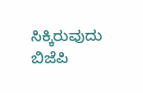ಸಿಕ್ಕಿರುವುದು ಬಿಜೆಪಿ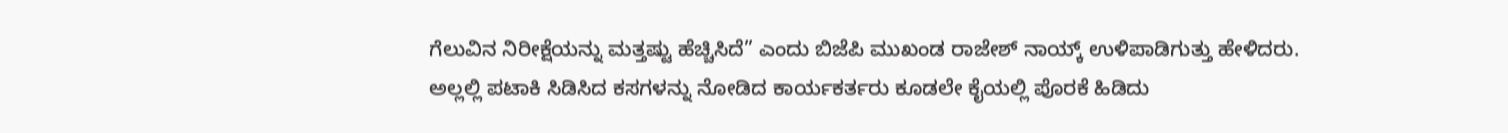ಗೆಲುವಿನ ನಿರೀಕ್ಷೆಯನ್ನು ಮತ್ತಷ್ಟು ಹೆಚ್ಚಿಸಿದೆ” ಎಂದು ಬಿಜೆಪಿ ಮುಖಂಡ ರಾಜೇಶ್ ನಾಯ್ಕ್ ಉಳಿಪಾಡಿಗುತ್ತು ಹೇಳಿದರು.
ಅಲ್ಲಲ್ಲಿ ಪಟಾಕಿ ಸಿಡಿಸಿದ ಕಸಗಳನ್ನು ನೋಡಿದ ಕಾರ್ಯಕರ್ತರು ಕೂಡಲೇ ಕೈಯಲ್ಲಿ ಪೊರಕೆ ಹಿಡಿದು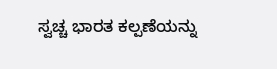ಸ್ವಚ್ಚ ಭಾರತ ಕಲ್ಪಣೆಯನ್ನು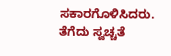ಸಕಾರಗೊಳಿಸಿದರು. ತೆಗೆದು ಸ್ವಚ್ಚತೆ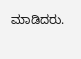ಮಾಡಿದರು.